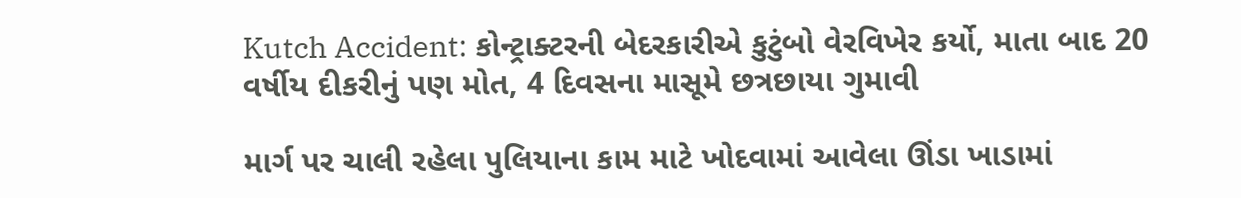Kutch Accident: કોન્ટ્રાક્ટરની બેદરકારીએ કુટુંબો વેરવિખેર કર્યો, માતા બાદ 20 વર્ષીય દીકરીનું પણ મોત, 4 દિવસના માસૂમે છત્રછાયા ગુમાવી

માર્ગ પર ચાલી રહેલા પુલિયાના કામ માટે ખોદવામાં આવેલા ઊંડા ખાડામાં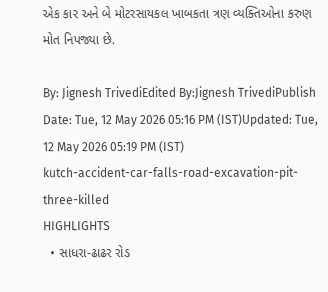એક કાર અને બે મોટરસાયકલ ખાબકતા ત્રણ વ્યક્તિઓના કરુણ મોત નિપજ્યા છે.

By: Jignesh TrivediEdited By:Jignesh TrivediPublish Date: Tue, 12 May 2026 05:16 PM (IST)Updated: Tue, 12 May 2026 05:19 PM (IST)
kutch-accident-car-falls-road-excavation-pit-three-killed
HIGHLIGHTS
  • સાધરા-ઢાઢર રોડ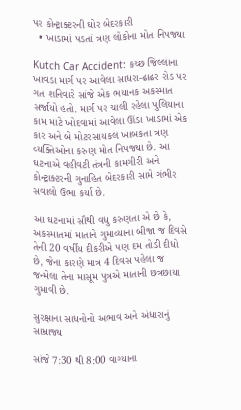પર કોન્ટ્રાક્ટરની ઘોર બેદરકારી
  • ખાડામાં પડતાં ત્રણ લોકોના મોત નિપજ્યા

Kutch Car Accident: કચ્છ જિલ્લાના ખાવડા માર્ગ પર આવેલા સાધરા-ઢાઢર રોડ પર ગત શનિવારે સાંજે એક ભયાનક અકસ્માત સર્જાયો હતો. માર્ગ પર ચાલી રહેલા પુલિયાના કામ માટે ખોદવામાં આવેલા ઊંડા ખાડામાં એક કાર અને બે મોટરસાયકલ ખાબકતા ત્રણ વ્યક્તિઓના કરુણ મોત નિપજ્યા છે. આ ઘટનાએ વહીવટી તંત્રની કામગીરી અને કોન્ટ્રાક્ટરની ગુનાહિત બેદરકારી સામે ગંભીર સવાલો ઉભા કર્યા છે.

આ ઘટનામાં સૌથી વધુ કરુણતા એ છે કે, અકસ્માતમાં માતાને ગુમાવ્યાના બીજા જ દિવસે તેની 20 વર્ષીય દીકરીએ પણ દમ તોડી દીધો છે, જેના કારણે માત્ર 4 દિવસ પહેલા જ જન્મેલા તેના માસૂમ પુત્રએ માતાની છત્રછાયા ગુમાવી છે.

સુરક્ષાના સાધનોનો અભાવ અને અંધારાનું સામ્રાજ્ય

સાંજે 7:30 થી 8:00 વાગ્યાના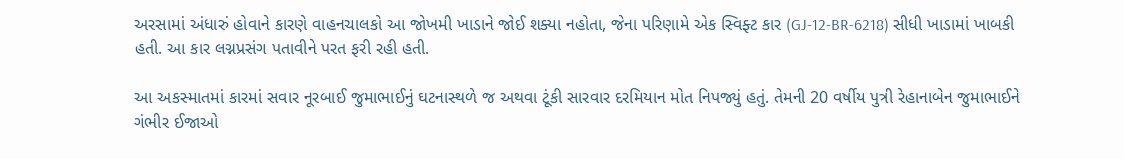અરસામાં અંધારું હોવાને કારણે વાહનચાલકો આ જોખમી ખાડાને જોઈ શક્યા નહોતા, જેના પરિણામે એક સ્વિફ્ટ કાર (GJ-12-BR-6218) સીધી ખાડામાં ખાબકી હતી. આ કાર લગ્નપ્રસંગ પતાવીને પરત ફરી રહી હતી.

આ અકસ્માતમાં કારમાં સવાર નૂરબાઈ જુમાભાઈનું ઘટનાસ્થળે જ અથવા ટૂંકી સારવાર દરમિયાન મોત નિપજ્યું હતું. તેમની 20 વર્ષીય પુત્રી રેહાનાબેન જુમાભાઈને ગંભીર ઈજાઓ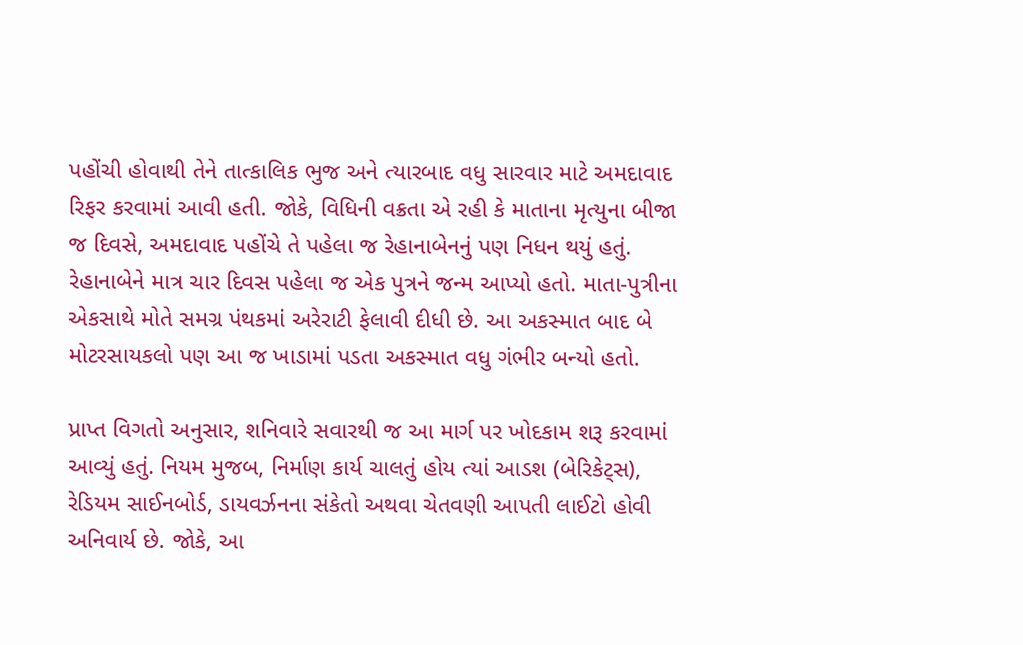પહોંચી હોવાથી તેને તાત્કાલિક ભુજ અને ત્યારબાદ વધુ સારવાર માટે અમદાવાદ રિફર કરવામાં આવી હતી. જોકે, વિધિની વક્રતા એ રહી કે માતાના મૃત્યુના બીજા જ દિવસે, અમદાવાદ પહોંચે તે પહેલા જ રેહાનાબેનનું પણ નિધન થયું હતું. રેહાનાબેને માત્ર ચાર દિવસ પહેલા જ એક પુત્રને જન્મ આપ્યો હતો. માતા-પુત્રીના એકસાથે મોતે સમગ્ર પંથકમાં અરેરાટી ફેલાવી દીધી છે. આ અકસ્માત બાદ બે મોટરસાયકલો પણ આ જ ખાડામાં પડતા અકસ્માત વધુ ગંભીર બન્યો હતો.

પ્રાપ્ત વિગતો અનુસાર, શનિવારે સવારથી જ આ માર્ગ પર ખોદકામ શરૂ કરવામાં આવ્યું હતું. નિયમ મુજબ, નિર્માણ કાર્ય ચાલતું હોય ત્યાં આડશ (બેરિકેટ્સ), રેડિયમ સાઈનબોર્ડ, ડાયવર્ઝનના સંકેતો અથવા ચેતવણી આપતી લાઈટો હોવી અનિવાર્ય છે. જોકે, આ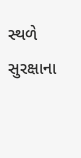સ્થળે સુરક્ષાના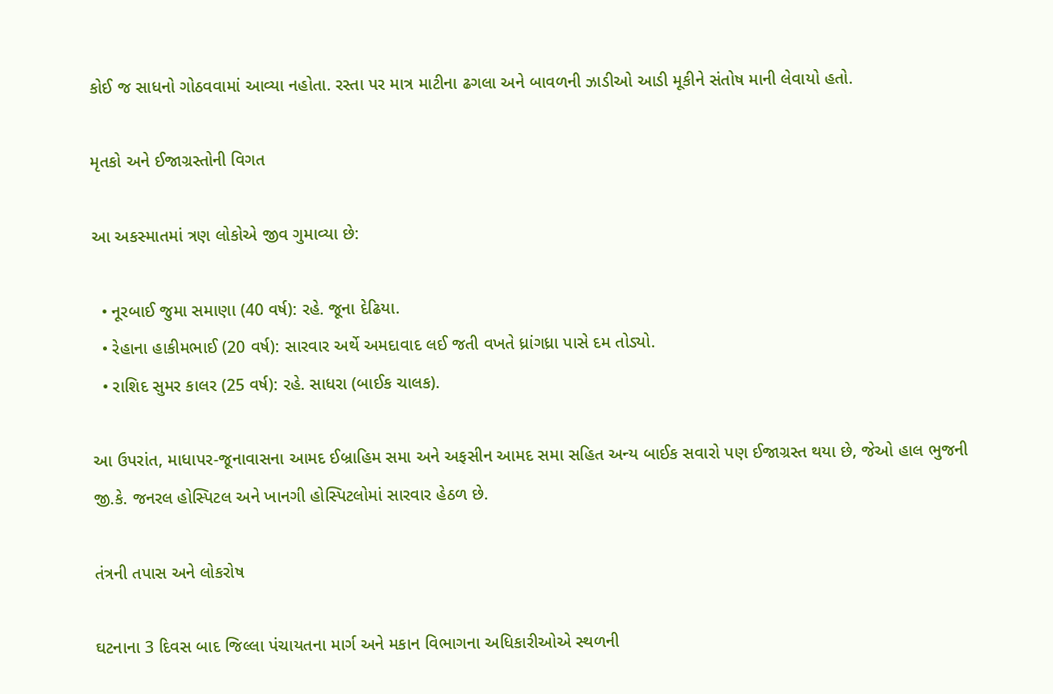કોઈ જ સાધનો ગોઠવવામાં આવ્યા નહોતા. રસ્તા પર માત્ર માટીના ઢગલા અને બાવળની ઝાડીઓ આડી મૂકીને સંતોષ માની લેવાયો હતો.

મૃતકો અને ઈજાગ્રસ્તોની વિગત

આ અકસ્માતમાં ત્રણ લોકોએ જીવ ગુમાવ્યા છે:

  • નૂરબાઈ જુમા સમાણા (40 વર્ષ): રહે. જૂના દેઢિયા.
  • રેહાના હાકીમભાઈ (20 વર્ષ): સારવાર અર્થે અમદાવાદ લઈ જતી વખતે ધ્રાંગધ્રા પાસે દમ તોડ્યો.
  • રાશિદ સુમર કાલર (25 વર્ષ): રહે. સાધરા (બાઈક ચાલક).

આ ઉપરાંત, માધાપર-જૂનાવાસના આમદ ઈબ્રાહિમ સમા અને અફસીન આમદ સમા સહિત અન્ય બાઈક સવારો પણ ઈજાગ્રસ્ત થયા છે, જેઓ હાલ ભુજની જી.કે. જનરલ હોસ્પિટલ અને ખાનગી હોસ્પિટલોમાં સારવાર હેઠળ છે.

તંત્રની તપાસ અને લોકરોષ

ઘટનાના 3 દિવસ બાદ જિલ્લા પંચાયતના માર્ગ અને મકાન વિભાગના અધિકારીઓએ સ્થળની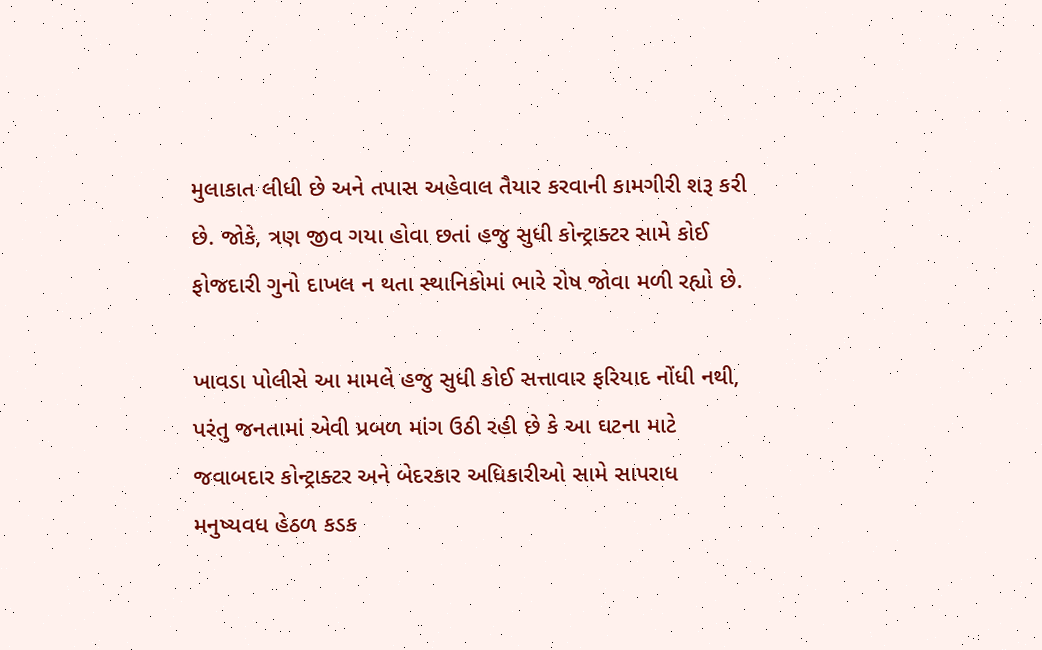મુલાકાત લીધી છે અને તપાસ અહેવાલ તૈયાર કરવાની કામગીરી શરૂ કરી છે. જોકે, ત્રણ જીવ ગયા હોવા છતાં હજુ સુધી કોન્ટ્રાક્ટર સામે કોઈ ફોજદારી ગુનો દાખલ ન થતા સ્થાનિકોમાં ભારે રોષ જોવા મળી રહ્યો છે.

ખાવડા પોલીસે આ મામલે હજુ સુધી કોઈ સત્તાવાર ફરિયાદ નોંધી નથી, પરંતુ જનતામાં એવી પ્રબળ માંગ ઉઠી રહી છે કે આ ઘટના માટે જવાબદાર કોન્ટ્રાક્ટર અને બેદરકાર અધિકારીઓ સામે સાપરાધ મનુષ્યવધ હેઠળ કડક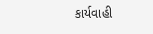કાર્યવાહી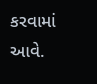કરવામાં આવે.